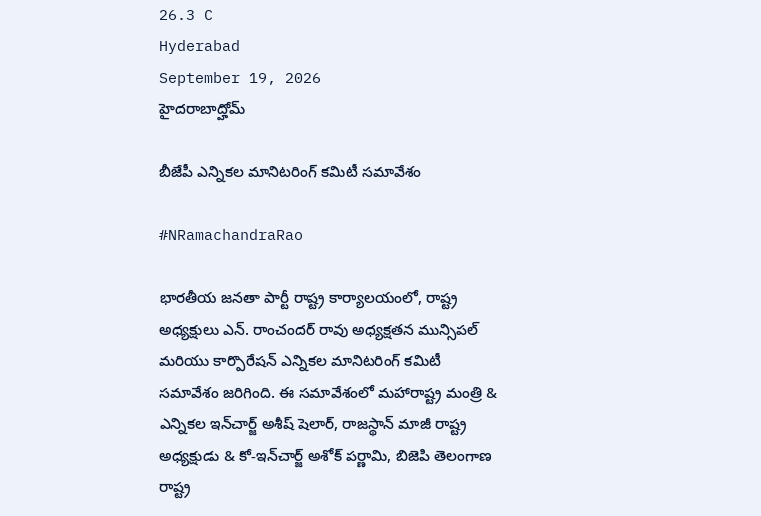26.3 C
Hyderabad
September 19, 2026
హైదరాబాద్హోమ్

బీజేపీ ఎన్నికల మానిటరింగ్ కమిటీ సమావేశం

#NRamachandraRao

భారతీయ జనతా పార్టీ రాష్ట్ర కార్యాలయంలో, రాష్ట్ర అధ్యక్షులు ఎన్. రాంచందర్ రావు అధ్యక్షతన మున్సిపల్ మరియు కార్పొరేషన్ ఎన్నికల మానిటరింగ్ కమిటీ సమావేశం జరిగింది. ఈ సమావేశంలో మహారాష్ట్ర మంత్రి & ఎన్నికల ఇన్‌చార్జ్ అశీష్ షెలార్, రాజస్థాన్ మాజీ రాష్ట్ర అధ్యక్షుడు & కో-ఇన్‌చార్జ్ అశోక్ పర్ణామి, బిజెపి తెలంగాణ రాష్ట్ర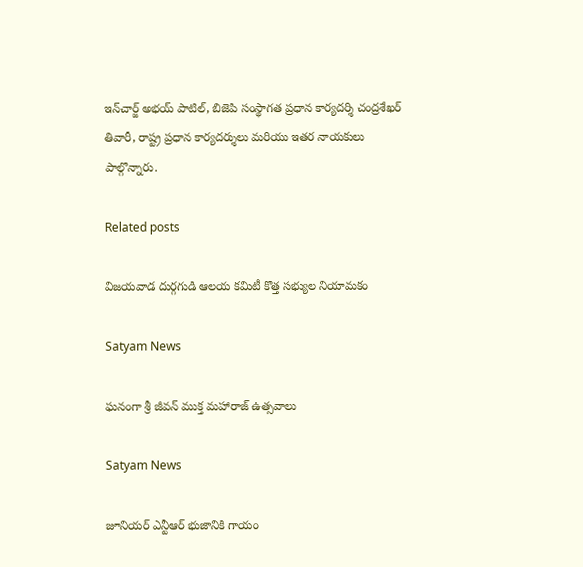ఇన్‌చార్జ్ అభయ్ పాటిల్, బిజెపి సంస్థాగత ప్రధాన కార్యదర్శి చంద్రశేఖర్ తివారీ, రాష్ట్ర ప్రధాన కార్యదర్శులు మరియు ఇతర నాయకులు పాల్గొన్నారు.

Related posts

విజయవాడ దుర్గగుడి ఆలయ కమిటీ కొత్త సభ్యుల నియామకం

Satyam News

ఘనంగా శ్రీ జీవన్ ముక్త మహారాజ్ ఉత్సవాలు

Satyam News

జూనియర్ ఎన్టీఆర్ భుజానికి గాయం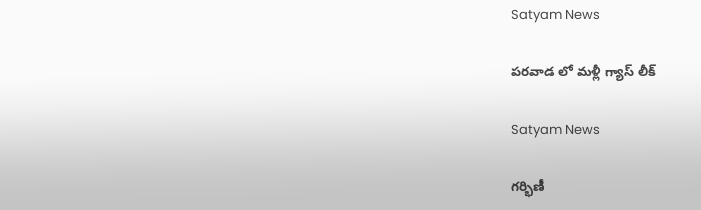Satyam News

పరవాడ లో మళ్లీ గ్యాస్ లీక్

Satyam News

గర్భిణీ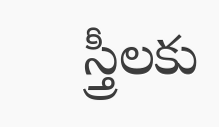స్త్రీలకు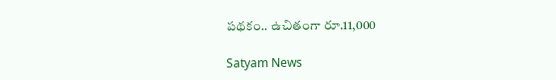పథకం.. ఉచితంగా రూ.11,000

Satyam News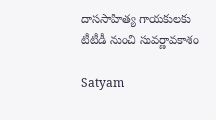దాససాహిత్య గాయకులకు టీటీడీ నుంచి సువర్ణావకాశం

Satyam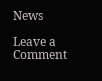News

Leave a Comment